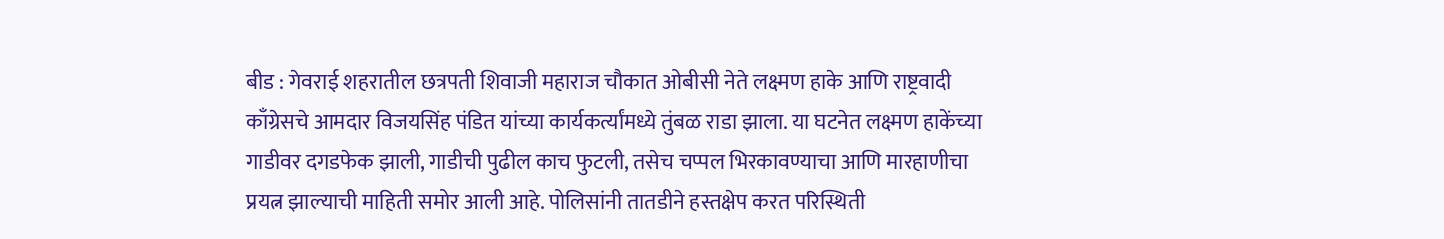बीड : गेवराई शहरातील छत्रपती शिवाजी महाराज चौकात ओबीसी नेते लक्ष्मण हाके आणि राष्ट्रवादी काँग्रेसचे आमदार विजयसिंह पंडित यांच्या कार्यकर्त्यांमध्ये तुंबळ राडा झाला. या घटनेत लक्ष्मण हाकेंच्या गाडीवर दगडफेक झाली, गाडीची पुढील काच फुटली, तसेच चप्पल भिरकावण्याचा आणि मारहाणीचा प्रयत्न झाल्याची माहिती समोर आली आहे. पोलिसांनी तातडीने हस्तक्षेप करत परिस्थिती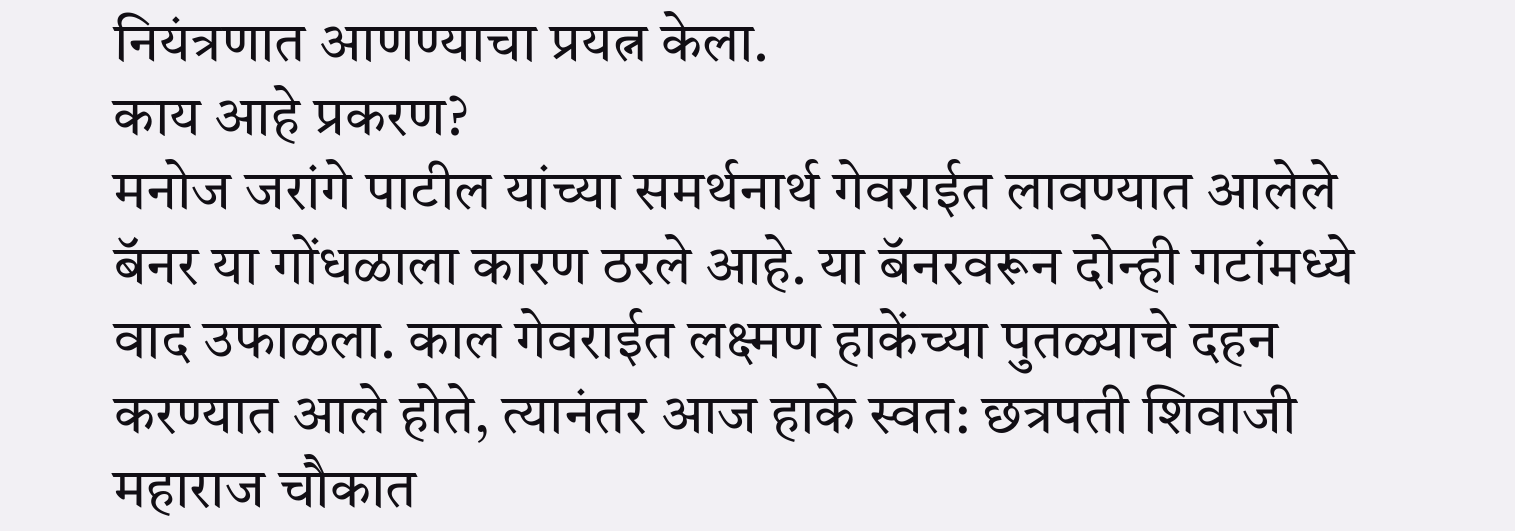नियंत्रणात आणण्याचा प्रयत्न केला.
काय आहे प्रकरण?
मनोज जरांगे पाटील यांच्या समर्थनार्थ गेवराईत लावण्यात आलेले बॅनर या गोंधळाला कारण ठरले आहे. या बॅनरवरून दोन्ही गटांमध्ये वाद उफाळला. काल गेवराईत लक्ष्मण हाकेंच्या पुतळ्याचे दहन करण्यात आले होते, त्यानंतर आज हाके स्वत: छत्रपती शिवाजी महाराज चौकात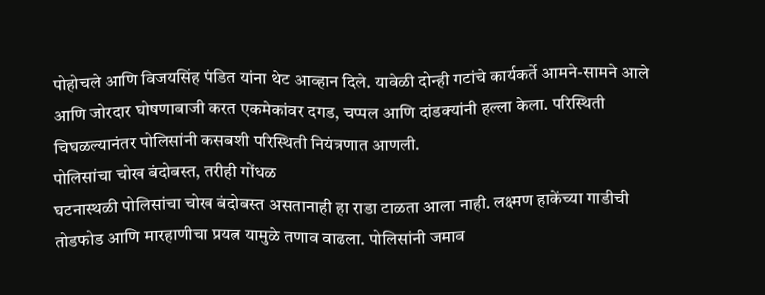पोहोचले आणि विजयसिंह पंडित यांना थेट आव्हान दिले. यावेळी दोन्ही गटांचे कार्यकर्ते आमने-सामने आले आणि जोरदार घोषणाबाजी करत एकमेकांवर दगड, चप्पल आणि दांडक्यांनी हल्ला केला. परिस्थिती चिघळल्यानंतर पोलिसांनी कसबशी परिस्थिती नियंत्रणात आणली.
पोलिसांचा चोख बंदोबस्त, तरीही गोंधळ
घटनास्थळी पोलिसांचा चोख बंदोबस्त असतानाही हा राडा टाळता आला नाही. लक्ष्मण हाकेंच्या गाडीची तोडफोड आणि मारहाणीचा प्रयत्न यामुळे तणाव वाढला. पोलिसांनी जमाव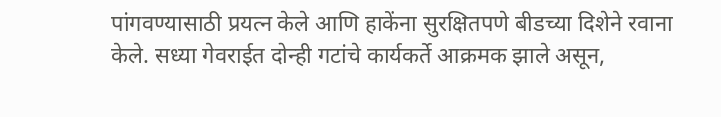पांगवण्यासाठी प्रयत्न केले आणि हाकेंना सुरक्षितपणे बीडच्या दिशेने रवाना केले. सध्या गेवराईत दोन्ही गटांचे कार्यकर्ते आक्रमक झाले असून,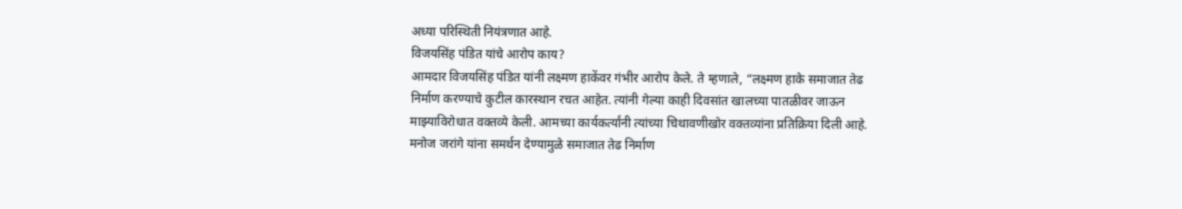अध्या परिस्थिती नियंत्रणात आहे.
विजयसिंह पंडित यांचे आरोप काय?
आमदार विजयसिंह पंडित यांनी लक्ष्मण हाकेंवर गंभीर आरोप केले. ते म्हणाले, “लक्ष्मण हाके समाजात तेढ निर्माण करण्याचे कुटील कारस्थान रचत आहेत. त्यांनी गेल्या काही दिवसांत खालच्या पातळीवर जाऊन माझ्याविरोधात वक्तव्ये केली. आमच्या कार्यकर्त्यांनी त्यांच्या चिथावणीखोर वक्तव्यांना प्रतिक्रिया दिली आहे. मनोज जरांगे यांना समर्थन देण्यामुळे समाजात तेढ निर्माण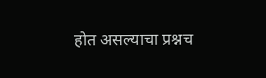होत असल्याचा प्रश्नच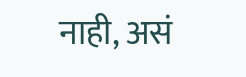नाही, असं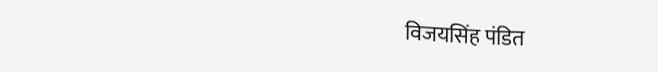विजयसिंह पंडित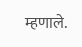म्हणाले.